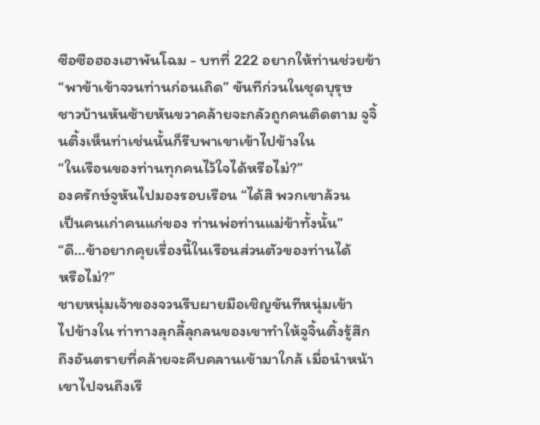ซือซือฮองเฮาพันโฉม - บทที่ 222 อยากให้ท่านช่วยข้า
“พาข้าเข้าจวนท่านก่อนเถิด” ขันทีก่วนในชุดบุรุษ
ชาวบ้านหันซ้ายหันขวาคล้ายจะกลัวถูกคนติดตาม จูจิ้
นติ้งเห็นท่าเช่นนั้นก็รีบพาเขาเข้าไปข้างใน
“ในเรือนของท่านทุกคนไว้ใจได้หรือไม่?”
องครักษ์จูหันไปมองรอบเรือน “ได้สิ พวกเขาล้วน
เป็นคนเก่าคนแก่ของ ท่านพ่อท่านแม่ข้าทั้งนั้น”
“ดี…ข้าอยากคุยเรื่องนี้ในเรือนส่วนตัวของท่านได้
หรือไม่?”
ชายหนุ่มเจ้าของจวนรีบผายมือเชิญขันทีหนุ่มเข้า
ไปข้างใน ท่าทางลุกลี้ลุกลนของเขาทำให้จูจิ้นติ้งรู้สึก
ถึงอันตรายที่คล้ายจะคืบคลานเข้ามาใกล้ เมื่อนำหน้า
เขาไปจนถึงเรื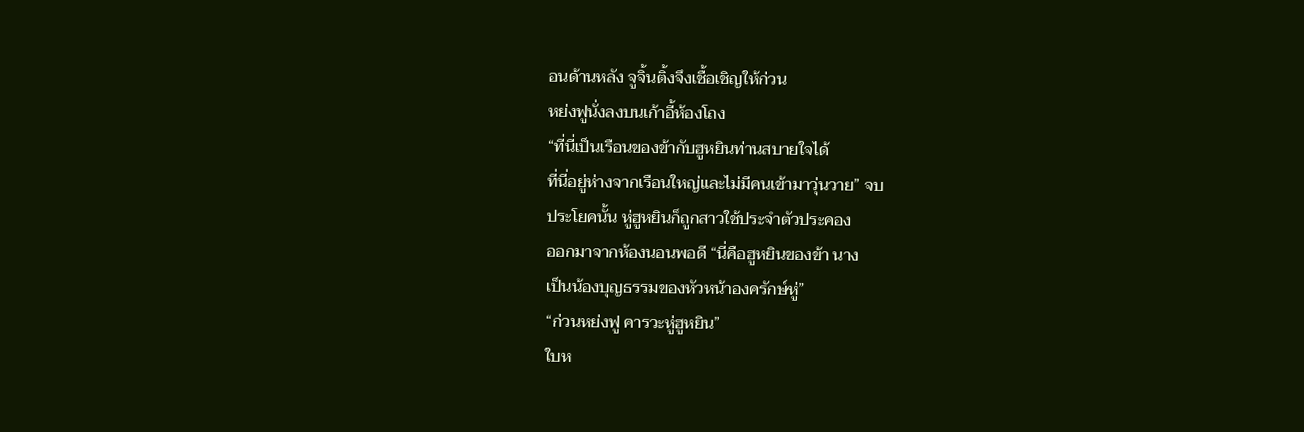อนด้านหลัง จูจิ้นติ้งจึงเชื้อเชิญให้ก่วน
หย่งฟูนั่งลงบนเก้าอี้ห้องโถง
“ที่นี่เป็นเรือนของข้ากับฮูหยินท่านสบายใจได้
ที่นี่อยู่ห่างจากเรือนใหญ่และไม่มีคนเข้ามาวุ่นวาย” จบ
ประโยคนั้น หู่ฮูหยินก็ถูกสาวใช้ประจำตัวประคอง
ออกมาจากห้องนอนพอดี “นี่คือฮูหยินของข้า นาง
เป็นน้องบุญธรรมของหัวหน้าองครักษ์หู่”
“ก่วนหย่งฟู คารวะหู่ฮูหยิน”
ใบห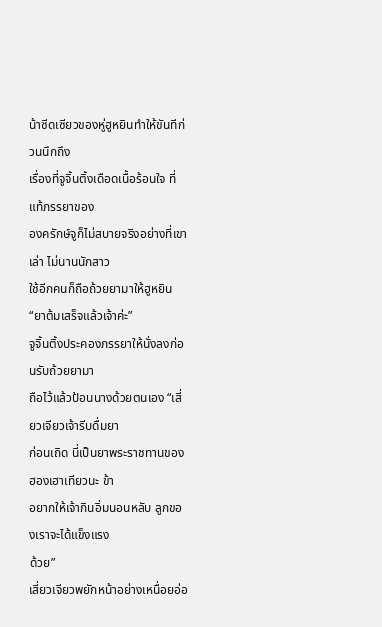น้าซีดเซียวของหู่ฮูหยินทำให้ขันทีก่วนนึกถึง
เรื่องที่จูจิ้นติ้งเดือดเนื้อร้อนใจ ที่แท้ภรรยาของ
องครักษ์จูก็ไม่สบายจริงอย่างที่เขาเล่า ไม่นานนักสาว
ใช้อีกคนก็ถือถ้วยยามาให้ฮูหยิน
“ยาต้มเสร็จแล้วเจ้าค่ะ”
จูจิ้นติ้งประคองภรรยาให้นั่งลงก่อนรับถ้วยยามา
ถือไว้แล้วป้อนนางด้วยตนเอง “เสี่ยวเจียวเจ้ารีบดื่มยา
ก่อนเถิด นี่เป็นยาพระราชทานของฮองเฮาเทียวนะ ข้า
อยากให้เจ้ากินอิ่มนอนหลับ ลูกของเราจะได้แข็งแรง
ด้วย”
เสี่ยวเจียวพยักหน้าอย่างเหนื่อยอ่อ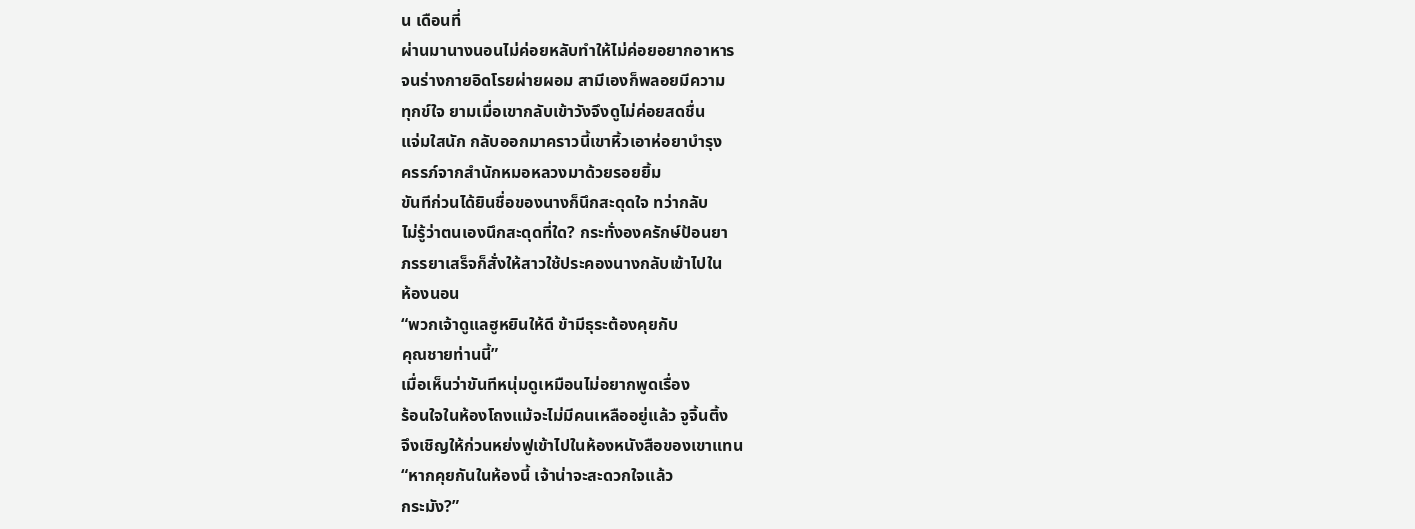น เดือนที่
ผ่านมานางนอนไม่ค่อยหลับทำให้ไม่ค่อยอยากอาหาร
จนร่างกายอิดโรยผ่ายผอม สามีเองก็พลอยมีความ
ทุกข์ใจ ยามเมื่อเขากลับเข้าวังจึงดูไม่ค่อยสดชื่น
แจ่มใสนัก กลับออกมาคราวนี้เขาหิ้วเอาห่อยาบำรุง
ครรภ์จากสำนักหมอหลวงมาด้วยรอยยิ้ม
ขันทีก่วนได้ยินชื่อของนางก็นึกสะดุดใจ ทว่ากลับ
ไม่รู้ว่าตนเองนึกสะดุดที่ใด? กระทั่งองครักษ์ป้อนยา
ภรรยาเสร็จก็สั่งให้สาวใช้ประคองนางกลับเข้าไปใน
ห้องนอน
“พวกเจ้าดูแลฮูหยินให้ดี ข้ามีธุระต้องคุยกับ
คุณชายท่านนี้”
เมื่อเห็นว่าขันทีหนุ่มดูเหมือนไม่อยากพูดเรื่อง
ร้อนใจในห้องโถงแม้จะไม่มีคนเหลืออยู่แล้ว จูจิ้นติ้ง
จึงเชิญให้ก่วนหย่งฟูเข้าไปในห้องหนังสือของเขาแทน
“หากคุยกันในห้องนี้ เจ้าน่าจะสะดวกใจแล้ว
กระมัง?”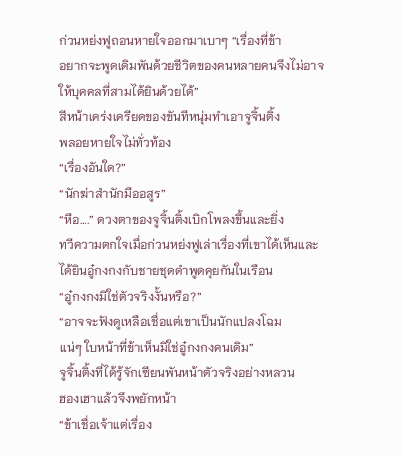ก่วนหย่งฟูถอนหายใจออกมาเบาๆ “เรื่องที่ข้า
อยากจะพูดเดิมพันด้วยชีวิตของคนหลายคนจึงไม่อาจ
ให้บุคคลที่สามได้ยินด้วยได้”
สีหน้าเคร่งเครียดของขันทีหนุ่มทำเอาจูจิ้นติ้ง
พลอยหายใจไม่ทั่วท้อง
“เรื่องอันใด?”
“นักฆ่าสำนักมืออสูร”
“หือ….” ดวงตาของจูจิ้นติ้งเบิกโพลงขึ้นและยิ่ง
ทวีความตกใจเมื่อก่วนหย่งฟูเล่าเรื่องที่เขาได้เห็นและ
ได้ยินอู๋กงกงกับชายชุดดำพูดคุยกันในเรือน
“อู๋กงกงมิใช่ตัวจริงงั้นหรือ?”
“อาจจะฟังดูเหลือเชื่อแต่เขาเป็นนักแปลงโฉม
แน่ๆ ใบหน้าที่ข้าเห็นมิใช่อู๋กงกงคนเดิม”
จูจิ้นติ้งที่ได้รู้จักเซียนพันหน้าตัวจริงอย่างหลวน
ฮองเฮาแล้วจึงพยักหน้า
“ข้าเชื่อเจ้าแต่เรื่อง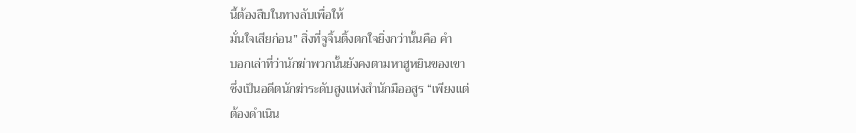นี้ต้องสืบในทางลับเพื่อให้
มั่นใจเสียก่อน” สิ่งที่จูจิ้นติ้งตกใจยิ่งกว่านั้นคือ คำ
บอกเล่าที่ว่านักฆ่าพวกนั้นยังคงตามหาฮูหยินของเขา
ซึ่งเป็นอดีตนักฆ่าระดับสูงแห่งสำนักมืออสูร “เพียงแต่
ต้องดำเนิน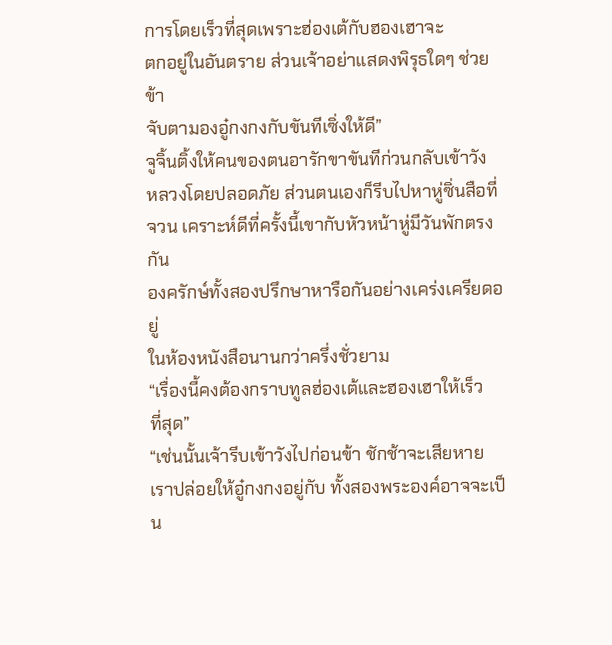การโดยเร็วที่สุดเพราะฮ่องเต้กับฮองเฮาจะ
ตกอยู่ในอันตราย ส่วนเจ้าอย่าแสดงพิรุธใดๆ ช่วยข้า
จับตามองอู๋กงกงกับขันทีเซิ่งให้ดี”
จูจิ้นติ้งให้คนของตนอารักขาขันทีก่วนกลับเข้าวัง
หลวงโดยปลอดภัย ส่วนตนเองก็รีบไปหาหู่ซิ่นสือที่
จวน เคราะห์ดีที่ครั้งนี้เขากับหัวหน้าหู่มีวันพักตรงกัน
องครักษ์ทั้งสองปรึกษาหารือกันอย่างเคร่งเครียดอยู่
ในห้องหนังสือนานกว่าครึ่งชั่วยาม
“เรื่องนี้คงต้องกราบทูลฮ่องเต้และฮองเฮาให้เร็ว
ที่สุด”
“เช่นนั้นเจ้ารีบเข้าวังไปก่อนข้า ชักช้าจะเสียหาย
เราปล่อยให้อู๋กงกงอยู่กับ ทั้งสองพระองค์อาจจะเป็น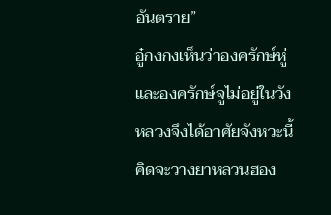อันตราย”
อู๋กงกงเห็นว่าองครักษ์หู่และองครักษ์จูไม่อยู่ในวัง
หลวงจึงได้อาศัยจังหวะนี้คิดจะวางยาหลวนฮอง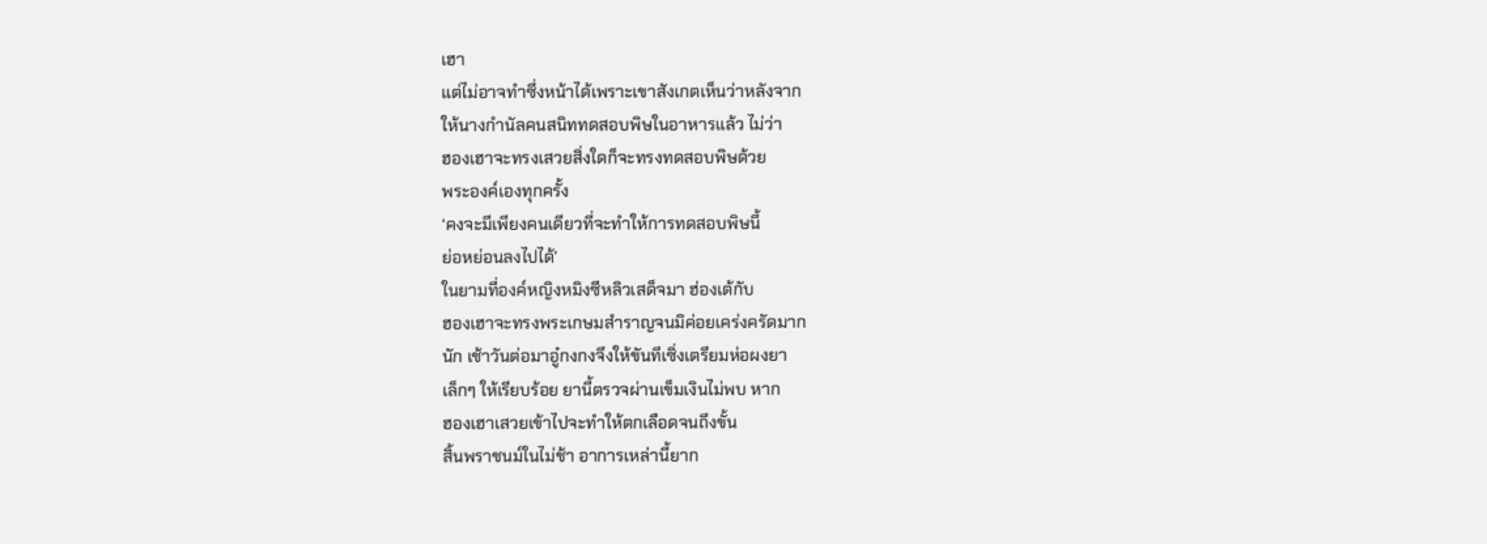เฮา
แต่ไม่อาจทำซึ่งหน้าได้เพราะเขาสังเกตเห็นว่าหลังจาก
ให้นางกำนัลคนสนิททดสอบพิษในอาหารแล้ว ไม่ว่า
ฮองเฮาจะทรงเสวยสิ่งใดก็จะทรงทดสอบพิษด้วย
พระองค์เองทุกครั้ง
‘คงจะมีเพียงคนเดียวที่จะทำให้การทดสอบพิษนี้
ย่อหย่อนลงไปได้’
ในยามที่องค์หญิงหมิงซีหลิวเสด็จมา ฮ่องเต้กับ
ฮองเฮาจะทรงพระเกษมสำราญจนมิค่อยเคร่งครัดมาก
นัก เช้าวันต่อมาอู๋กงกงจึงให้ขันทีเซิ่งเตรียมห่อผงยา
เล็กๆ ให้เรียบร้อย ยานี้ตรวจผ่านเข็มเงินไม่พบ หาก
ฮองเฮาเสวยเข้าไปจะทำให้ตกเลือดจนถึงขั้น
สิ้นพราชนม์ในไม่ช้า อาการเหล่านี้ยาก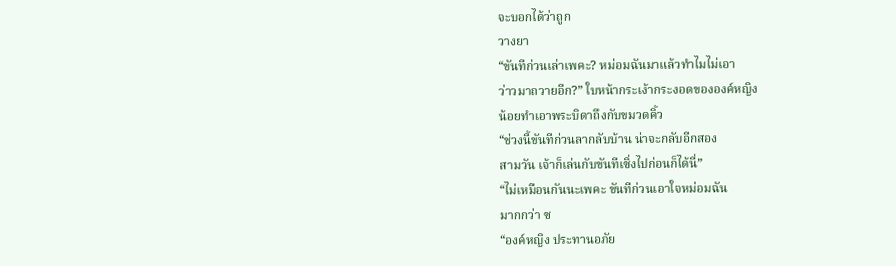จะบอกได้ว่าถูก
วางยา
“ขันทีก่วนเล่าเพคะ? หม่อมฉันมาแล้วทำไมไม่เอา
ว่าวมาถวายอีก?” ใบหน้ากระเง้ากระงอดขององค์หญิง
น้อยทำเอาพระบิดาถึงกับขมวดคิ้ว
“ช่วงนี้ขันทีก่วนลากลับบ้าน น่าจะกลับอีกสอง
สามวัน เจ้าก็เล่นกับขันทีเซิ่งไปก่อนก็ได้นี่”
“ไม่เหมือนกันนะเพคะ ขันทีก่วนเอาใจหม่อมฉัน
มากกว่า ซ
“องค์หญิง ประทานอภัย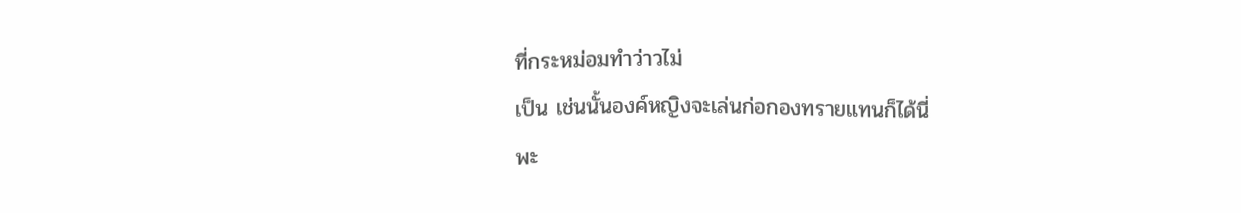ที่กระหม่อมทำว่าวไม่
เป็น เช่นนั้นองค์หญิงจะเล่นก่อกองทรายแทนก็ได้นี่
พะ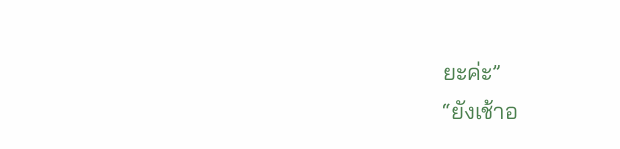ยะค่ะ”
“ยังเช้าอ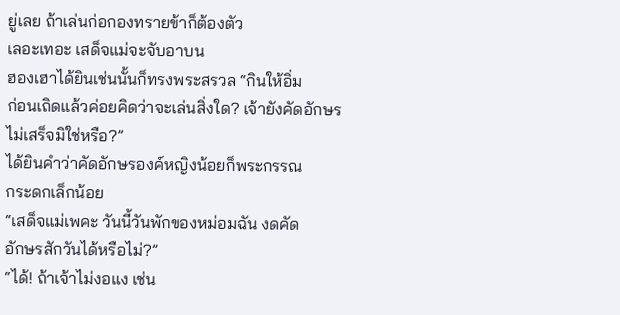ยู่เลย ถ้าเล่นก่อกองทรายข้าก็ต้องตัว
เลอะเทอะ เสด็จแม่จะจับอาบน
ฮองเฮาได้ยินเช่นนั้นก็ทรงพระสรวล “กินให้อิ่ม
ก่อนเถิดแล้วค่อยคิดว่าจะเล่นสิ่งใด? เจ้ายังคัดอักษร
ไม่เสร็จมิใช่หรือ?”
ได้ยินคำว่าคัดอักษรองค์หญิงน้อยก็พระกรรณ
กระดกเล็กน้อย
“เสด็จแม่เพคะ วันนี้วันพักของหม่อมฉัน งดคัด
อักษรสักวันได้หรือไม่?”
“ได้! ถ้าเจ้าไม่งอแง เช่น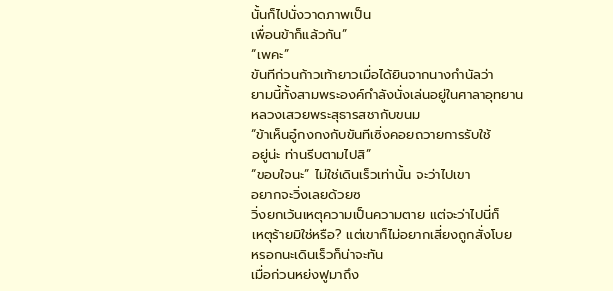นั้นก็ไปนั่งวาดภาพเป็น
เพื่อนข้าก็แล้วกัน”
“เพคะ”
ขันทีก่วนก้าวเท้ายาวเมื่อได้ยินจากนางกำนัลว่า
ยามนี้ทั้งสามพระองค์กำลังนั่งเล่นอยู่ในศาลาอุทยาน
หลวงเสวยพระสุธารสชากับขนม
“ข้าเห็นอู๋กงกงกับขันทีเซิ่งคอยถวายการรับใช้
อยู่น่ะ ท่านรีบตามไปสิ”
“ขอบใจนะ” ไม่ใช่เดินเร็วเท่านั้น จะว่าไปเขา
อยากจะวิ่งเลยด้วยซ
วิ่งยกเว้นเหตุความเป็นความตาย แต่จะว่าไปนี่ก็
เหตุร้ายมิใช่หรือ? แต่เขาก็ไม่อยากเสี่ยงถูกสั่งโบย
หรอกนะเดินเร็วก็น่าจะทัน
เมื่อก่วนหย่งฟูมาถึง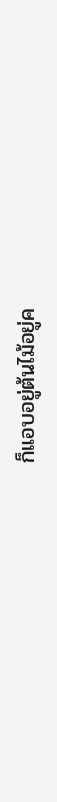ก็แอบอยู่ต้นไม้อยู่ค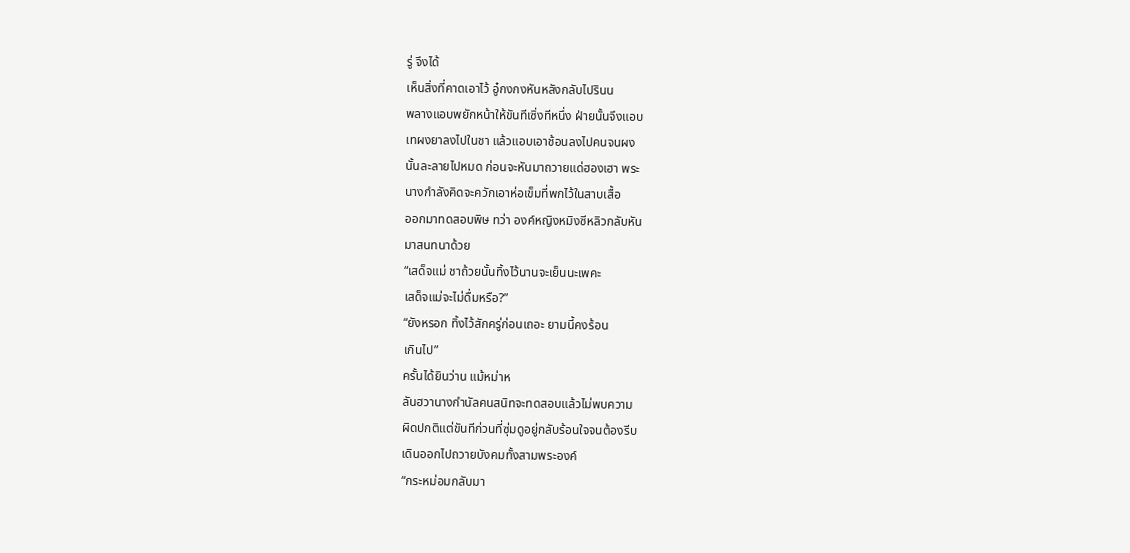รู่ จึงได้
เห็นสิ่งที่คาดเอาไว้ อู๋กงกงหันหลังกลับไปรินน
พลางแอบพยักหน้าให้ขันทีเซิ่งทีหนึ่ง ฝ่ายนั้นจึงแอบ
เทผงยาลงไปในชา แล้วแอบเอาช้อนลงไปคนจนผง
นั้นละลายไปหมด ก่อนจะหันมาถวายแด่ฮองเฮา พระ
นางกำลังคิดจะควักเอาห่อเข็มที่พกไว้ในสาบเสื้อ
ออกมาทดสอบพิษ ทว่า องค์หญิงหมิงซีหลิวกลับหัน
มาสนทนาด้วย
“เสด็จแม่ ชาถ้วยนั้นทิ้งไว้นานจะเย็นนะเพคะ
เสด็จแม่จะไม่ดื่มหรือ?”
“ยังหรอก ทิ้งไว้สักครู่ก่อนเถอะ ยามนี้คงร้อน
เกินไป”
ครั้นได้ยินว่าน แม้หม่าห
ลันฮวานางกำนัลคนสนิทจะทดสอบแล้วไม่พบความ
ผิดปกติแต่ขันทีก่วนที่ซุ่มดูอยู่กลับร้อนใจจนต้องรีบ
เดินออกไปถวายบังคมทั้งสามพระองค์
“กระหม่อมกลับมา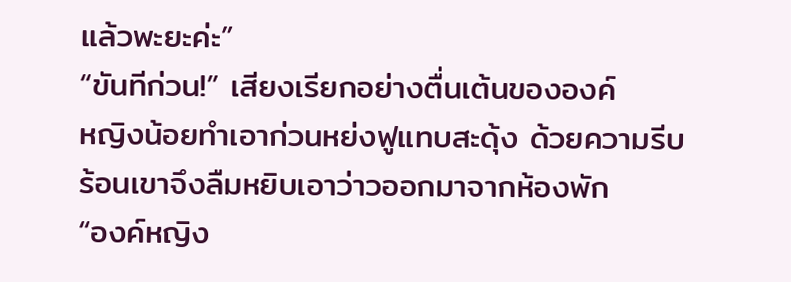แล้วพะยะค่ะ”
“ขันทีก่วน!” เสียงเรียกอย่างตื่นเต้นขององค์
หญิงน้อยทำเอาก่วนหย่งฟูแทบสะดุ้ง ด้วยความรีบ
ร้อนเขาจึงลืมหยิบเอาว่าวออกมาจากห้องพัก
“องค์หญิง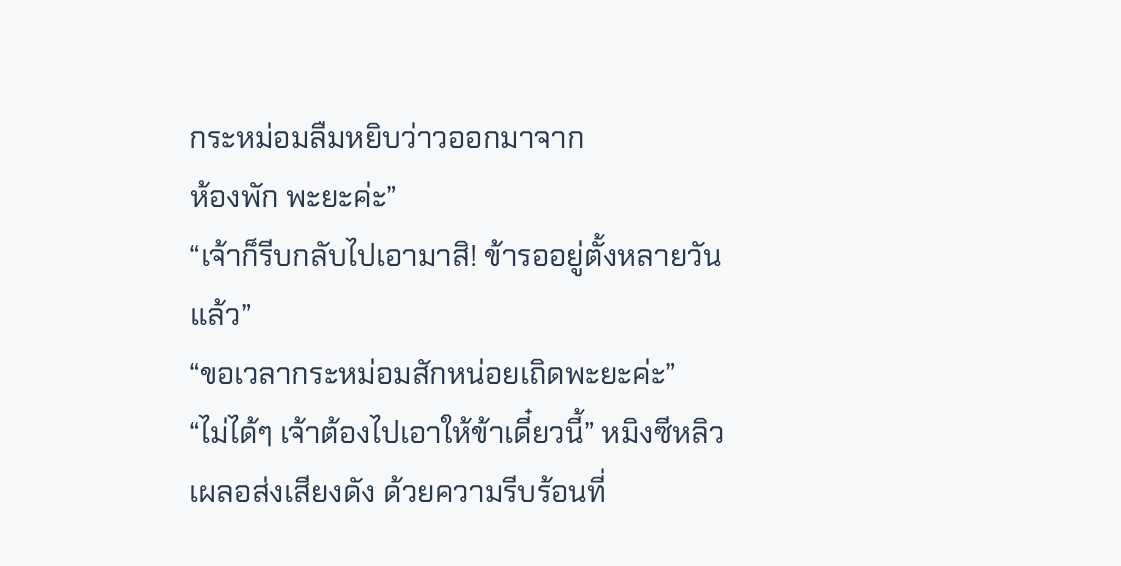กระหม่อมลืมหยิบว่าวออกมาจาก
ห้องพัก พะยะค่ะ”
“เจ้าก็รีบกลับไปเอามาสิ! ข้ารออยู่ตั้งหลายวัน
แล้ว”
“ขอเวลากระหม่อมสักหน่อยเถิดพะยะค่ะ”
“ไม่ได้ๆ เจ้าต้องไปเอาให้ข้าเดี๋ยวนี้” หมิงซีหลิว
เผลอส่งเสียงดัง ด้วยความรีบร้อนที่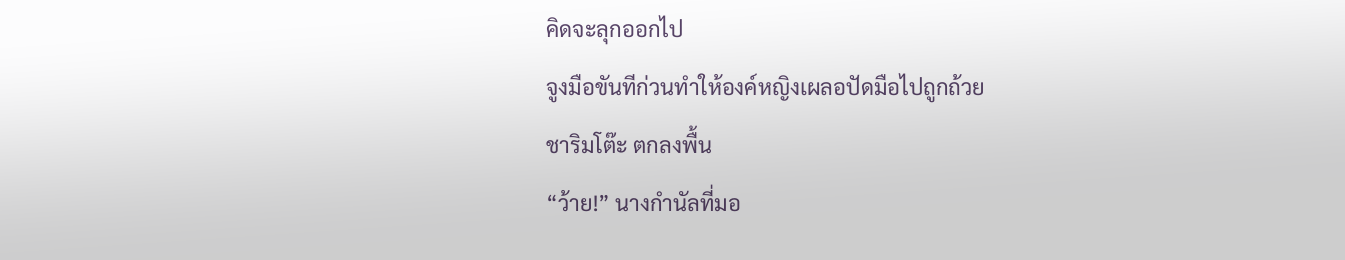คิดจะลุกออกไป
จูงมือขันทีก่วนทำให้องค์หญิงเผลอปัดมือไปถูกถ้วย
ชาริมโต๊ะ ตกลงพื้น
“ว้าย!” นางกำนัลที่มอ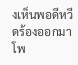งเห็นพอดีหวีดร้องออกมา
โพ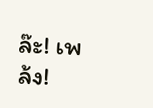ล๊ะ! เพล้ง!